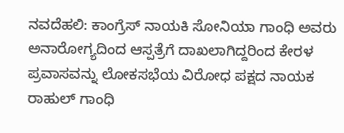ನವದೆಹಲಿ: ಕಾಂಗ್ರೆಸ್ ನಾಯಕಿ ಸೋನಿಯಾ ಗಾಂಧಿ ಅವರು ಅನಾರೋಗ್ಯದಿಂದ ಆಸ್ಪತ್ರೆಗೆ ದಾಖಲಾಗಿದ್ದರಿಂದ ಕೇರಳ ಪ್ರವಾಸವನ್ನು ಲೋಕಸಭೆಯ ವಿರೋಧ ಪಕ್ಷದ ನಾಯಕ ರಾಹುಲ್ ಗಾಂಧಿ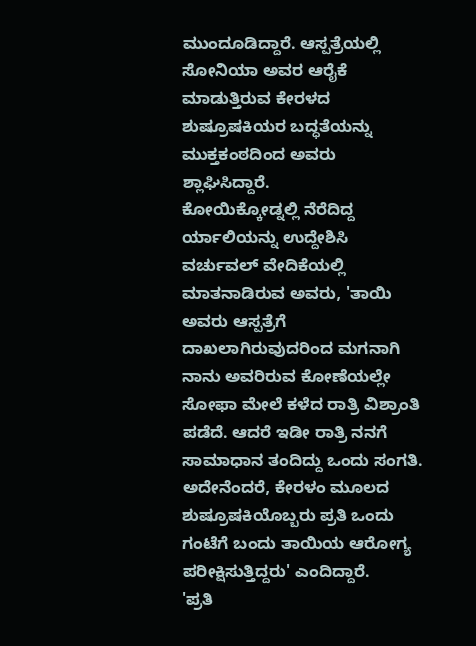ಮುಂದೂಡಿದ್ದಾರೆ. ಆಸ್ಪತ್ರೆಯಲ್ಲಿ ಸೋನಿಯಾ ಅವರ ಆರೈಕೆ ಮಾಡುತ್ತಿರುವ ಕೇರಳದ ಶುಷ್ರೂಷಕಿಯರ ಬದ್ಧತೆಯನ್ನು ಮುಕ್ತಕಂಠದಿಂದ ಅವರು ಶ್ಲಾಘಿಸಿದ್ದಾರೆ.
ಕೋಯಿಕ್ಕೋಡ್ನಲ್ಲಿ ನೆರೆದಿದ್ದ ರ್ಯಾಲಿಯನ್ನು ಉದ್ದೇಶಿಸಿ ವರ್ಚುವಲ್ ವೇದಿಕೆಯಲ್ಲಿ ಮಾತನಾಡಿರುವ ಅವರು, 'ತಾಯಿ ಅವರು ಆಸ್ಪತ್ರೆಗೆ ದಾಖಲಾಗಿರುವುದರಿಂದ ಮಗನಾಗಿ ನಾನು ಅವರಿರುವ ಕೋಣೆಯಲ್ಲೇ ಸೋಫಾ ಮೇಲೆ ಕಳೆದ ರಾತ್ರಿ ವಿಶ್ರಾಂತಿ ಪಡೆದೆ. ಆದರೆ ಇಡೀ ರಾತ್ರಿ ನನಗೆ ಸಾಮಾಧಾನ ತಂದಿದ್ದು ಒಂದು ಸಂಗತಿ. ಅದೇನೆಂದರೆ, ಕೇರಳಂ ಮೂಲದ ಶುಷ್ರೂಷಕಿಯೊಬ್ಬರು ಪ್ರತಿ ಒಂದು ಗಂಟೆಗೆ ಬಂದು ತಾಯಿಯ ಆರೋಗ್ಯ ಪರೀಕ್ಷಿಸುತ್ತಿದ್ದರು' ಎಂದಿದ್ದಾರೆ.
'ಪ್ರತಿ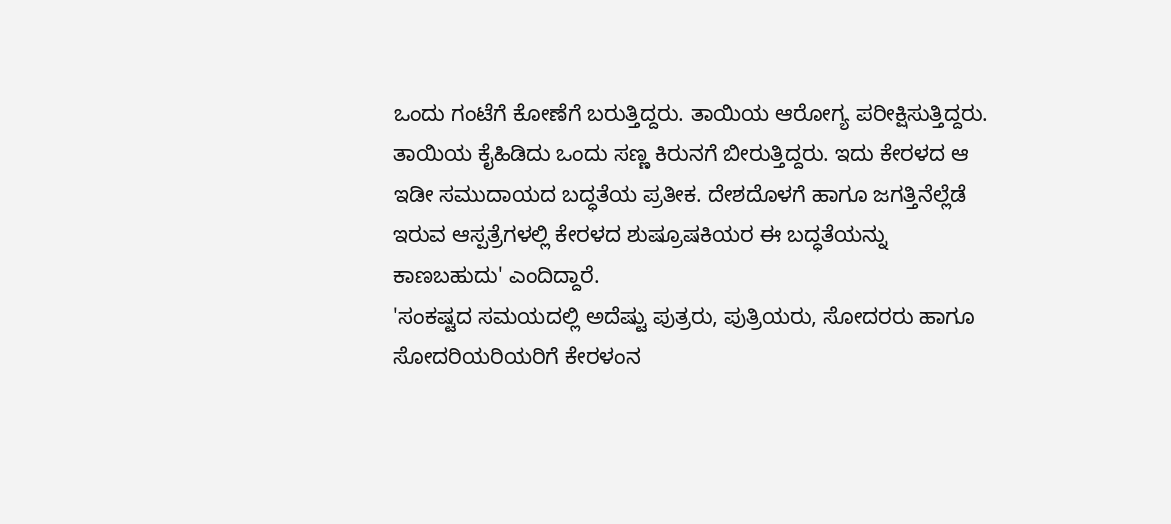ಒಂದು ಗಂಟೆಗೆ ಕೋಣೆಗೆ ಬರುತ್ತಿದ್ದರು. ತಾಯಿಯ ಆರೋಗ್ಯ ಪರೀಕ್ಷಿಸುತ್ತಿದ್ದರು. ತಾಯಿಯ ಕೈಹಿಡಿದು ಒಂದು ಸಣ್ಣ ಕಿರುನಗೆ ಬೀರುತ್ತಿದ್ದರು. ಇದು ಕೇರಳದ ಆ ಇಡೀ ಸಮುದಾಯದ ಬದ್ಧತೆಯ ಪ್ರತೀಕ. ದೇಶದೊಳಗೆ ಹಾಗೂ ಜಗತ್ತಿನೆಲ್ಲೆಡೆ ಇರುವ ಆಸ್ಪತ್ರೆಗಳಲ್ಲಿ ಕೇರಳದ ಶುಷ್ರೂಷಕಿಯರ ಈ ಬದ್ಧತೆಯನ್ನು ಕಾಣಬಹುದು' ಎಂದಿದ್ದಾರೆ.
'ಸಂಕಷ್ಟದ ಸಮಯದಲ್ಲಿ ಅದೆಷ್ಟು ಪುತ್ರರು, ಪುತ್ರಿಯರು, ಸೋದರರು ಹಾಗೂ ಸೋದರಿಯರಿಯರಿಗೆ ಕೇರಳಂನ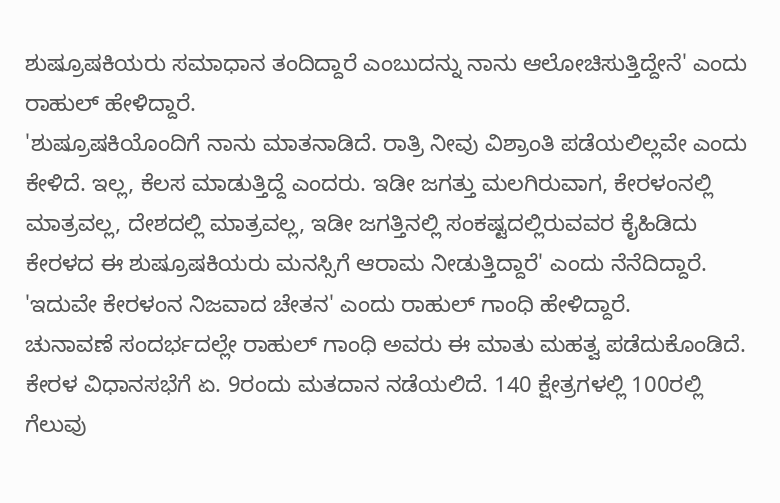ಶುಷ್ರೂಷಕಿಯರು ಸಮಾಧಾನ ತಂದಿದ್ದಾರೆ ಎಂಬುದನ್ನು ನಾನು ಆಲೋಚಿಸುತ್ತಿದ್ದೇನೆ' ಎಂದು ರಾಹುಲ್ ಹೇಳಿದ್ದಾರೆ.
'ಶುಷ್ರೂಷಕಿಯೊಂದಿಗೆ ನಾನು ಮಾತನಾಡಿದೆ. ರಾತ್ರಿ ನೀವು ವಿಶ್ರಾಂತಿ ಪಡೆಯಲಿಲ್ಲವೇ ಎಂದು ಕೇಳಿದೆ. ಇಲ್ಲ, ಕೆಲಸ ಮಾಡುತ್ತಿದ್ದೆ ಎಂದರು. ಇಡೀ ಜಗತ್ತು ಮಲಗಿರುವಾಗ, ಕೇರಳಂನಲ್ಲಿ ಮಾತ್ರವಲ್ಲ, ದೇಶದಲ್ಲಿ ಮಾತ್ರವಲ್ಲ, ಇಡೀ ಜಗತ್ತಿನಲ್ಲಿ ಸಂಕಷ್ಟದಲ್ಲಿರುವವರ ಕೈಹಿಡಿದು ಕೇರಳದ ಈ ಶುಷ್ರೂಷಕಿಯರು ಮನಸ್ಸಿಗೆ ಆರಾಮ ನೀಡುತ್ತಿದ್ದಾರೆ' ಎಂದು ನೆನೆದಿದ್ದಾರೆ.
'ಇದುವೇ ಕೇರಳಂನ ನಿಜವಾದ ಚೇತನ' ಎಂದು ರಾಹುಲ್ ಗಾಂಧಿ ಹೇಳಿದ್ದಾರೆ.
ಚುನಾವಣೆ ಸಂದರ್ಭದಲ್ಲೇ ರಾಹುಲ್ ಗಾಂಧಿ ಅವರು ಈ ಮಾತು ಮಹತ್ವ ಪಡೆದುಕೊಂಡಿದೆ.
ಕೇರಳ ವಿಧಾನಸಭೆಗೆ ಏ. 9ರಂದು ಮತದಾನ ನಡೆಯಲಿದೆ. 140 ಕ್ಷೇತ್ರಗಳಲ್ಲಿ 100ರಲ್ಲಿ ಗೆಲುವು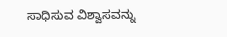ಸಾಧಿಸುವ ವಿಶ್ವಾಸವನ್ನು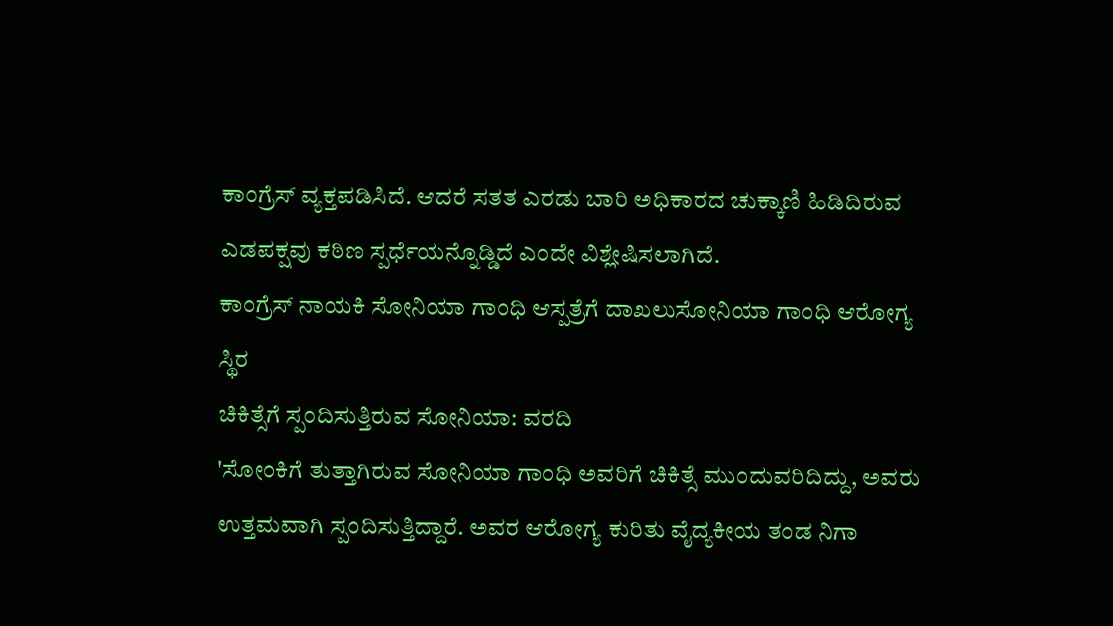ಕಾಂಗ್ರೆಸ್ ವ್ಯಕ್ತಪಡಿಸಿದೆ. ಆದರೆ ಸತತ ಎರಡು ಬಾರಿ ಅಧಿಕಾರದ ಚುಕ್ಕಾಣಿ ಹಿಡಿದಿರುವ ಎಡಪಕ್ಷವು ಕಠಿಣ ಸ್ಪರ್ಧೆಯನ್ನೊಡ್ಡಿದೆ ಎಂದೇ ವಿಶ್ಲೇಷಿಸಲಾಗಿದೆ.
ಕಾಂಗ್ರೆಸ್ ನಾಯಕಿ ಸೋನಿಯಾ ಗಾಂಧಿ ಆಸ್ಪತ್ರೆಗೆ ದಾಖಲುಸೋನಿಯಾ ಗಾಂಧಿ ಆರೋಗ್ಯ ಸ್ಥಿರ
ಚಿಕಿತ್ಸೆಗೆ ಸ್ಪಂದಿಸುತ್ತಿರುವ ಸೋನಿಯಾ: ವರದಿ
'ಸೋಂಕಿಗೆ ತುತ್ತಾಗಿರುವ ಸೋನಿಯಾ ಗಾಂಧಿ ಅವರಿಗೆ ಚಿಕಿತ್ಸೆ ಮುಂದುವರಿದಿದ್ದು, ಅವರು ಉತ್ತಮವಾಗಿ ಸ್ಪಂದಿಸುತ್ತಿದ್ದಾರೆ. ಅವರ ಆರೋಗ್ಯ ಕುರಿತು ವೈದ್ಯಕೀಯ ತಂಡ ನಿಗಾ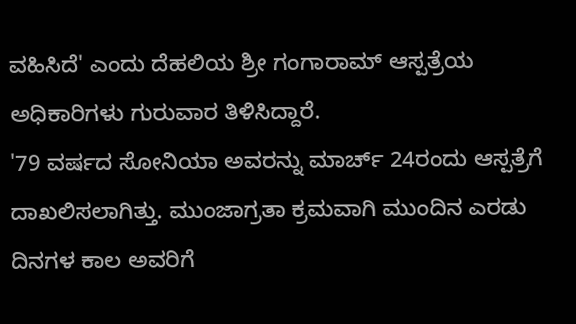ವಹಿಸಿದೆ' ಎಂದು ದೆಹಲಿಯ ಶ್ರೀ ಗಂಗಾರಾಮ್ ಆಸ್ಪತ್ರೆಯ ಅಧಿಕಾರಿಗಳು ಗುರುವಾರ ತಿಳಿಸಿದ್ದಾರೆ.
'79 ವರ್ಷದ ಸೋನಿಯಾ ಅವರನ್ನು ಮಾರ್ಚ್ 24ರಂದು ಆಸ್ಪತ್ರೆಗೆ ದಾಖಲಿಸಲಾಗಿತ್ತು. ಮುಂಜಾಗ್ರತಾ ಕ್ರಮವಾಗಿ ಮುಂದಿನ ಎರಡು ದಿನಗಳ ಕಾಲ ಅವರಿಗೆ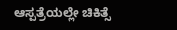ಆಸ್ಪತ್ರೆಯಲ್ಲೇ ಚಿಕಿತ್ಸೆ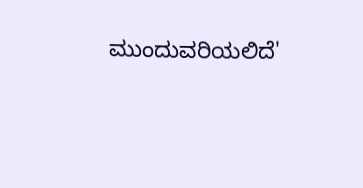ಮುಂದುವರಿಯಲಿದೆ'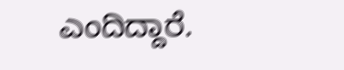ಎಂದಿದ್ದಾರೆ.